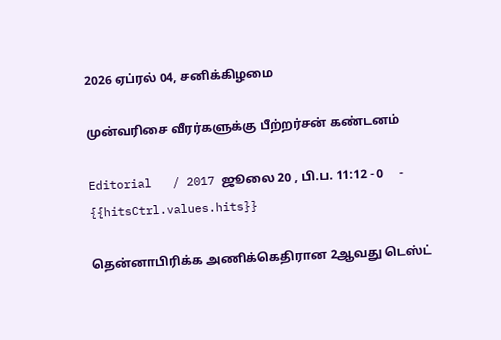2026 ஏப்ரல் 04, சனிக்கிழமை

முன்வரிசை வீரர்களுக்கு பீற்றர்சன் கண்டனம்

Editorial   / 2017 ஜூலை 20 , பி.ப. 11:12 - 0     - {{hitsCtrl.values.hits}}

தென்னாபிரிக்க அணிக்கெதிரான 2ஆவது டெஸ்ட்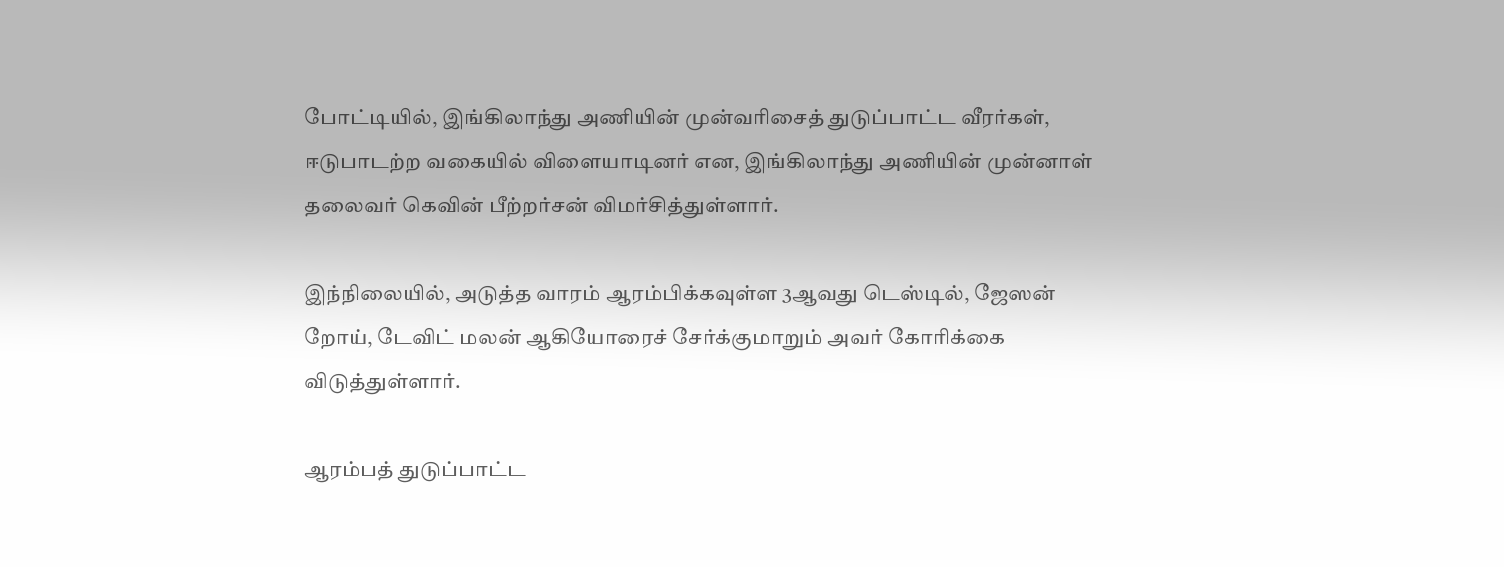போட்டியில், இங்கிலாந்து அணியின் முன்வரிசைத் துடுப்பாட்ட வீரர்கள், ஈடுபாடற்ற வகையில் விளையாடினர் என, இங்கிலாந்து அணியின் முன்னாள் தலைவர் கெவின் பீற்றர்சன் விமர்சித்துள்ளார்.

இந்நிலையில், அடுத்த வாரம் ஆரம்பிக்கவுள்ள 3ஆவது டெஸ்டில், ஜேஸன் றோய், டேவிட் மலன் ஆகியோரைச் சேர்க்குமாறும் அவர் கோரிக்கை விடுத்துள்ளார்.

ஆரம்பத் துடுப்பாட்ட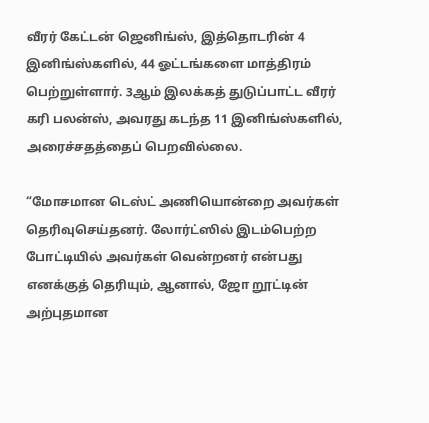வீரர் கேட்டன் ஜெனிங்ஸ், இத்தொடரின் 4 இனிங்ஸ்களில், 44 ஓட்டங்களை மாத்திரம் பெற்றுள்ளார். 3ஆம் இலக்கத் துடுப்பாட்ட வீரர் கரி பலன்ஸ், அவரது கடந்த 11 இனிங்ஸ்களில், அரைச்சதத்தைப் பெறவில்லை.

“மோசமான டெஸ்ட் அணியொன்றை அவர்கள் தெரிவுசெய்தனர். லோர்ட்ஸில் இடம்பெற்ற போட்டியில் அவர்கள் வென்றனர் என்பது எனக்குத் தெரியும், ஆனால், ஜோ றூட்டின் அற்புதமான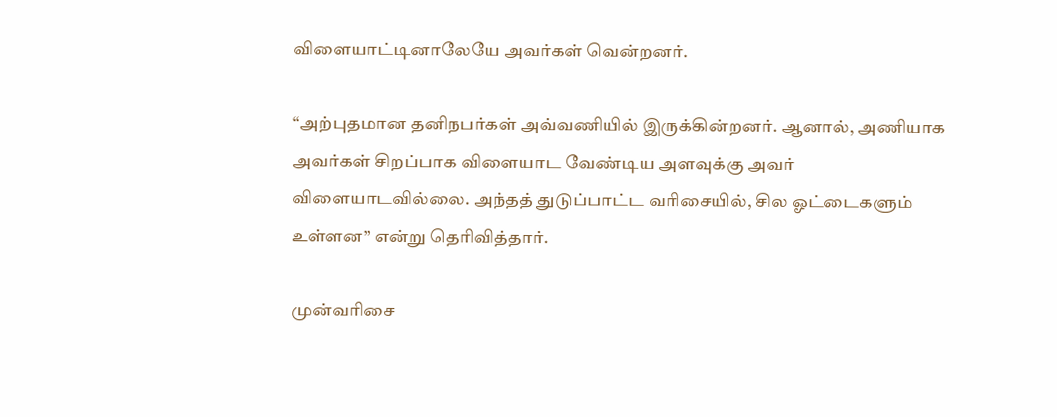விளையாட்டினாலேயே அவர்கள் வென்றனர்.

“அற்புதமான தனிநபர்கள் அவ்வணியில் இருக்கின்றனர். ஆனால், அணியாக அவர்கள் சிறப்பாக விளையாட வேண்டிய அளவுக்கு அவர் விளையாடவில்லை. அந்தத் துடுப்பாட்ட வரிசையில், சில ஓட்டைகளும் உள்ளன” என்று தெரிவித்தார்.

முன்வரிசை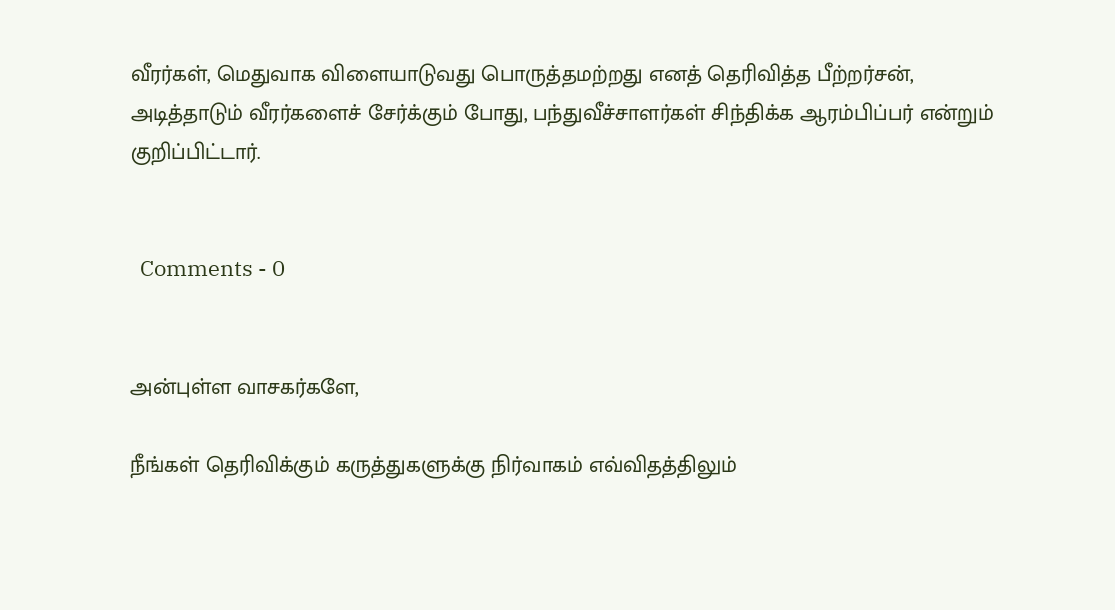வீரர்கள், மெதுவாக விளையாடுவது பொருத்தமற்றது எனத் தெரிவித்த பீற்றர்சன், அடித்தாடும் வீரர்களைச் சேர்க்கும் போது, பந்துவீச்சாளர்கள் சிந்திக்க ஆரம்பிப்பர் என்றும் குறிப்பிட்டார்.


  Comments - 0


அன்புள்ள வாசகர்களே,

நீங்கள் தெரிவிக்கும் கருத்துகளுக்கு நிர்வாகம் எவ்விதத்திலும்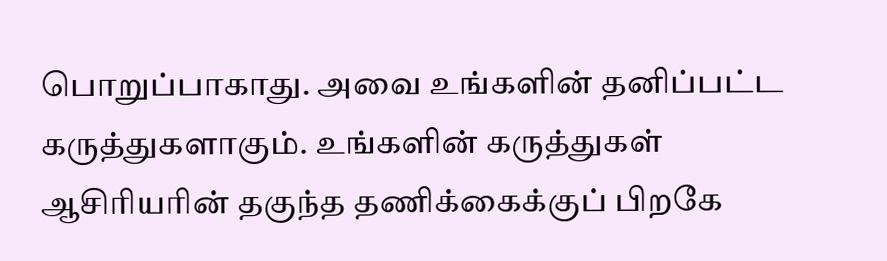பொறுப்பாகாது. அவை உங்களின் தனிப்பட்ட கருத்துகளாகும். உங்களின் கருத்துகள் ஆசிரியரின் தகுந்த தணிக்கைக்குப் பிறகே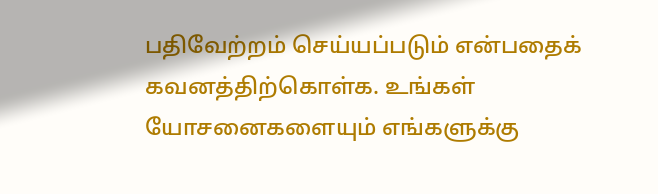பதிவேற்றம் செய்யப்படும் என்பதைக் கவனத்திற்கொள்க. உங்கள் யோசனைகளையும் எங்களுக்கு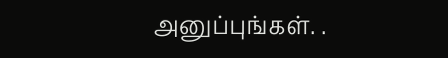அனுப்புங்கள். .